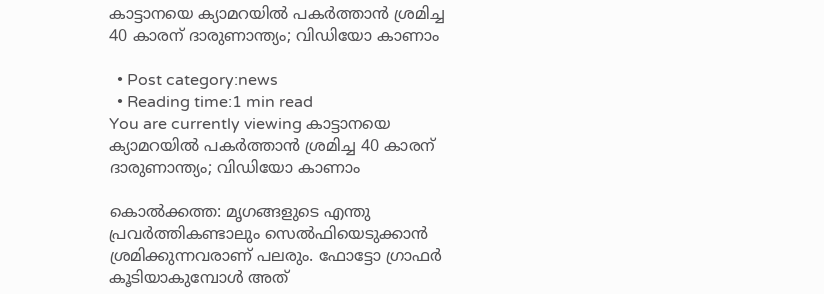കാട്ടാനയെ ക്യാമറയില്‍ പകര്‍ത്താന്‍ ശ്രമിച്ച 40 കാരന് ദാരുണാന്ത്യം; വിഡിയോ കാണാം

  • Post category:news
  • Reading time:1 min read
You are currently viewing കാട്ടാനയെ ക്യാമറയില്‍ പകര്‍ത്താന്‍ ശ്രമിച്ച 40 കാരന് ദാരുണാന്ത്യം; വിഡിയോ കാണാം

കൊല്‍ക്കത്ത: മൃഗങ്ങളുടെ എന്തു പ്രവര്‍ത്തികണ്ടാലും സെല്‍ഫിയെടുക്കാന്‍ ശ്രമിക്കുന്നവരാണ് പലരും. ഫോട്ടോ ഗ്രാഫര്‍ കൂടിയാകുമ്പോള്‍ അത്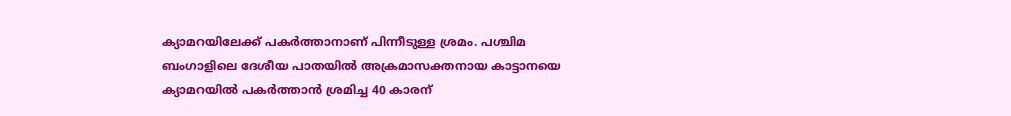ക്യാമറയിലേക്ക് പകര്‍ത്താനാണ് പിന്നീടുള്ള ശ്രമം. പശ്ചിമ ബംഗാളിലെ ദേശീയ പാതയില്‍ അക്രമാസക്തനായ കാട്ടാനയെ ക്യാമറയില്‍ പകര്‍ത്താന്‍ ശ്രമിച്ച 40 കാരന്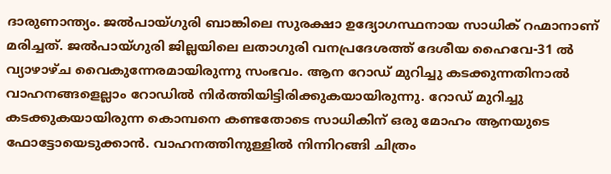ദാരുണാന്ത്യം. ജല്‍പായ്ഗുരി ബാങ്കിലെ സുരക്ഷാ ഉദ്യോഗസ്ഥനായ സാധിക് റഹ്മാനാണ് മരിച്ചത്. ജല്‍പായ്ഗുരി ജില്ലയിലെ ലതാഗുരി വനപ്രദേശത്ത് ദേശീയ ഹൈവേ-31 ല്‍ വ്യാഴാഴ്ച വൈകുന്നേരമായിരുന്നു സംഭവം. ആന റോഡ് മുറിച്ചു കടക്കുന്നതിനാല്‍ വാഹനങ്ങളെല്ലാം റോഡില്‍ നിര്‍ത്തിയിട്ടിരിക്കുകയായിരുന്നു. റോഡ് മുറിച്ചു കടക്കുകയായിരുന്ന കൊമ്പനെ കണ്ടതോടെ സാധികിന് ഒരു മോഹം ആനയുടെ ഫോട്ടോയെടുക്കാന്‍. വാഹനത്തിനുള്ളില്‍ നിന്നിറങ്ങി ചിത്രം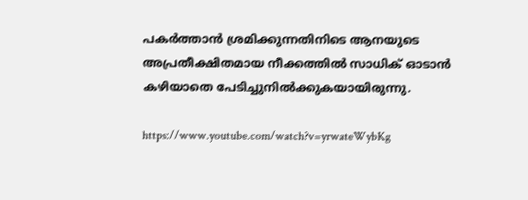പകര്‍ത്താന്‍ ശ്രമിക്കുന്നതിനിടെ ആനയുടെ അപ്രതീക്ഷിതമായ നീക്കത്തില്‍ സാധിക് ഓടാന്‍ കഴിയാതെ പേടിച്ചുനില്‍ക്കുകയായിരുന്നു.

https://www.youtube.com/watch?v=yrwateWybKg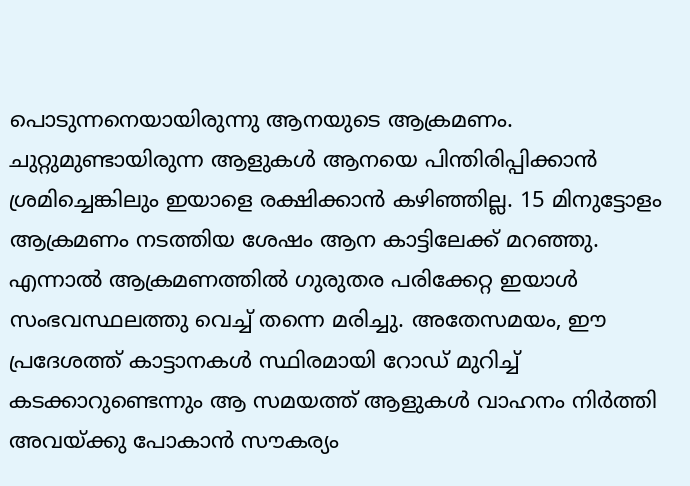പൊടുന്നനെയായിരുന്നു ആനയുടെ ആക്രമണം. ചുറ്റുമുണ്ടായിരുന്ന ആളുകള്‍ ആനയെ പിന്തിരിപ്പിക്കാന്‍ ശ്രമിച്ചെങ്കിലും ഇയാളെ രക്ഷിക്കാന്‍ കഴിഞ്ഞില്ല. 15 മിനുട്ടോളം ആക്രമണം നടത്തിയ ശേഷം ആന കാട്ടിലേക്ക് മറഞ്ഞു. എന്നാല്‍ ആക്രമണത്തില്‍ ഗുരുതര പരിക്കേറ്റ ഇയാള്‍ സംഭവസ്ഥലത്തു വെച്ച് തന്നെ മരിച്ചു. അതേസമയം, ഈ പ്രദേശത്ത് കാട്ടാനകള്‍ സ്ഥിരമായി റോഡ് മുറിച്ച് കടക്കാറുണ്ടെന്നും ആ സമയത്ത് ആളുകള്‍ വാഹനം നിര്‍ത്തി അവയ്ക്കു പോകാന്‍ സൗകര്യം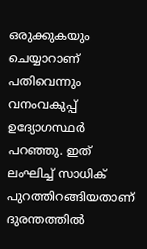ഒരുക്കുകയും ചെയ്യാറാണ് പതിവെന്നും വനംവകുപ്പ് ഉദ്യോഗസ്ഥര്‍ പറഞ്ഞു. ഇത് ലംഘിച്ച് സാധിക് പുറത്തിറങ്ങിയതാണ് ദുരന്തത്തില്‍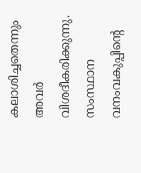കലാശിച്ചതെന്നും അവര്‍ വിശദീകരിക്കുന്നു. സംസ്ഥാന വനംവകുപ്പിന്റെ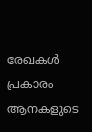രേഖകള്‍ പ്രകാരം ആനകളുടെ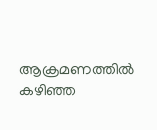ആക്രമണത്തില്‍ കഴിഞ്ഞ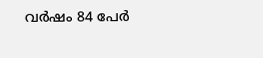വര്‍ഷം 84 പേര്‍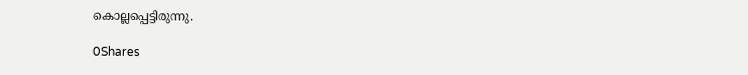കൊല്ലപ്പെട്ടിരുന്നു.

0Shares